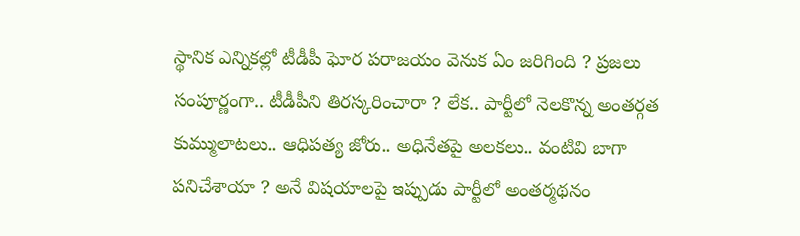స్థానిక ఎన్నికల్లో టీడీపీ ఘోర పరాజయం వెనుక ఏం జరిగింది ? ప్రజలు సంపూర్ణంగా.. టీడీపీని తిరస్కరించారా ? లేక.. పార్టీలో నెలకొన్న అంతర్గత కుమ్ములాటలు.. ఆధిపత్య జోరు.. అధినేతపై అలకలు.. వంటివి బాగా పనిచేశాయా ? అనే విషయాలపై ఇప్పుడు పార్టీలో అంతర్మథనం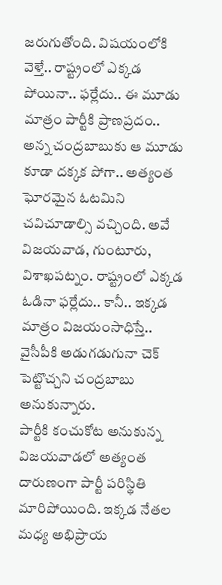జరుగుతోంది. విషయంలోకి వెళ్తే.. రాష్ట్రంలో ఎక్కడ పోయినా.. ఫర్లేదు.. ఈ మూడు మాత్రం పార్టీకి ప్రాణప్రదం.. అన్న చంద్రబాబుకు ఆ మూడు కూడా దక్కక పోగా.. అత్యంత ఘోరమైన ఓటమిని చవిచూడాల్సి వచ్చింది. అవే విజయవాడ, గుంటూరు, విశాఖపట్నం. రాష్ట్రంలో ఎక్కడ ఓడినా ఫర్లేదు.. కానీ.. ఇక్కడ మాత్రం విజయంసాధిస్తే.. వైసీపీకి అడుగడుగునా చెక్ పెట్టొచ్చని చంద్రబాబు అనుకున్నారు.
పార్టీకి కంచుకోట అనుకున్న విజయవాడలో అత్యంత దారుణంగా పార్టీ పరిస్థితి మారిపోయింది. ఇక్కడ నేతల మధ్య అభిప్రాయ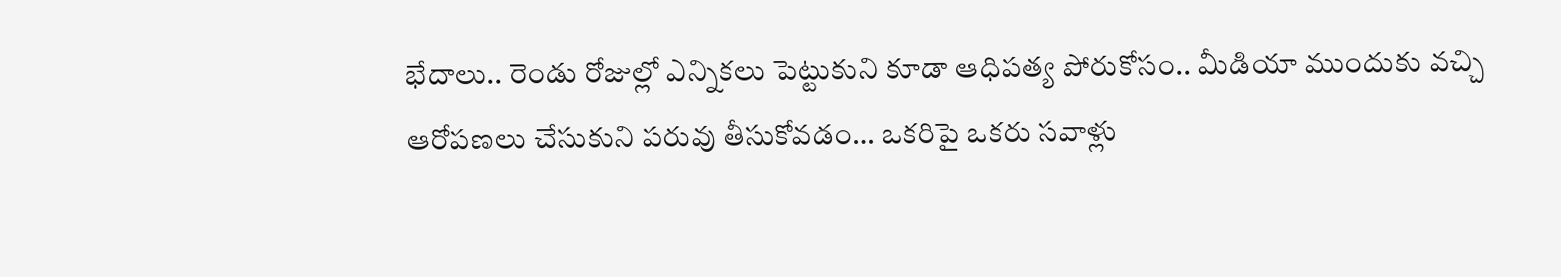భేదాలు.. రెండు రోజుల్లో ఎన్నికలు పెట్టుకుని కూడా ఆధిపత్య పోరుకోసం.. మీడియా ముందుకు వచ్చి ఆరోపణలు చేసుకుని పరువు తీసుకోవడం… ఒకరిపై ఒకరు సవాళ్లు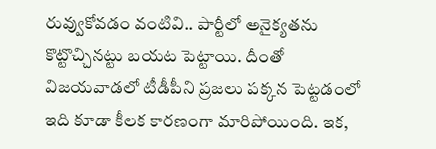రువ్వుకోవడం వంటివి.. పార్టీలో అనైక్యతను కొట్టొచ్చినట్టు బయట పెట్టాయి. దీంతో విజయవాడలో టీడీపీని ప్రజలు పక్కన పెట్టడంలో ఇది కూడా కీలక కారణంగా మారిపోయింది. ఇక,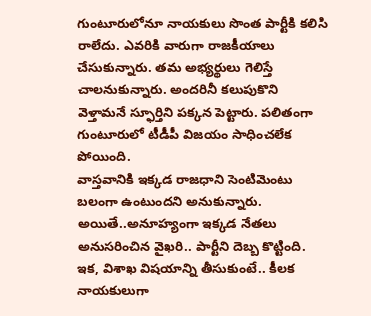గుంటూరులోనూ నాయకులు సొంత పార్టీకి కలిసి రాలేదు. ఎవరికి వారుగా రాజకీయాలు చేసుకున్నారు. తమ అభ్యర్థులు గెలిస్తే చాలనుకున్నారు. అందరినీ కలుపుకొని వెళ్తామనే స్ఫూర్తిని పక్కన పెట్టారు. పలితంగా గుంటూరులో టీడీపీ విజయం సాధించలేక పోయింది.
వాస్తవానికి ఇక్కడ రాజధాని సెంటిమెంటు బలంగా ఉంటుందని అనుకున్నారు. అయితే..అనూహ్యంగా ఇక్కడ నేతలు అనుసరించిన వైఖరి.. పార్టీని దెబ్బ కొట్టింది. ఇక, విశాఖ విషయాన్ని తీసుకుంటే.. కీలక నాయకులుగా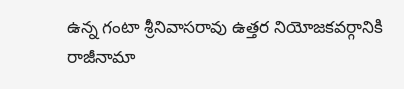ఉన్న గంటా శ్రీనివాసరావు ఉత్తర నియోజకవర్గానికి రాజీనామా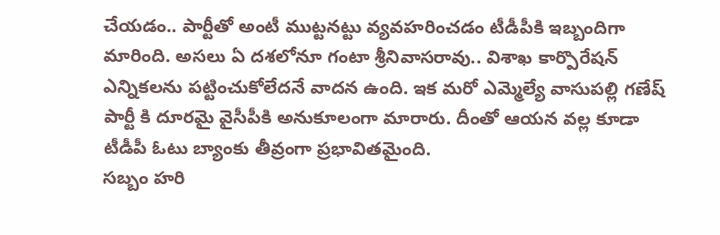చేయడం.. పార్టీతో అంటీ ముట్టనట్టు వ్యవహరించడం టీడీపీకి ఇబ్బందిగా మారింది. అసలు ఏ దశలోనూ గంటా శ్రీనివాసరావు.. విశాఖ కార్పొరేషన్ ఎన్నికలను పట్టించుకోలేదనే వాదన ఉంది. ఇక మరో ఎమ్మెల్యే వాసుపల్లి గణేష్ పార్టీ కి దూరమై వైసీపీకి అనుకూలంగా మారారు. దీంతో ఆయన వల్ల కూడా టీడీపీ ఓటు బ్యాంకు తీవ్రంగా ప్రభావితమైంది.
సబ్బం హరి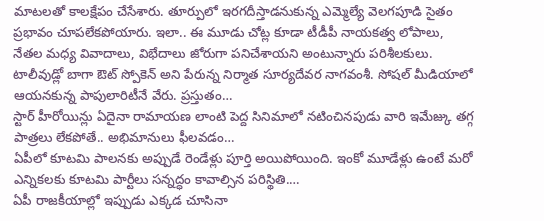మాటలతో కాలక్షేపం చేసేశారు. తూర్పులో ఇరగదీస్తాడనుకున్న ఎమ్మెల్యే వెలగపూడి సైతం ప్రభావం చూపలేకపోయారు. ఇలా.. ఈ మూడు చోట్ల కూడా టీడీపీ నాయకత్వ లోపాలు, నేతల మధ్య వివాదాలు, విభేదాలు జోరుగా పనిచేశాయని అంటున్నారు పరిశీలకులు.
టాలీవుడ్లో బాగా ఔట్ స్పోకెన్ అని పేరున్న నిర్మాత సూర్యదేవర నాగవంశీ. సోషల్ మీడియాలో ఆయనకున్న పాపులారిటీనే వేరు. ప్రస్తుతం…
స్టార్ హీరోయిన్లు ఏదైనా రామాయణ లాంటి పెద్ద సినిమాలో నటించినపుడు వారి ఇమేజ్కు తగ్గ పాత్రలు లేకపోతే.. అభిమానులు ఫీలవడం…
ఏపీలో కూటమి పాలనకు అప్పుడే రెండేళ్లు పూర్తి అయిపోయింది. ఇంకో మూడేళ్లు ఉంటే మరో ఎన్నికలకు కూటమి పార్టీలు సన్నద్ధం కావాల్సిన పరిస్థితి.…
ఏపీ రాజకీయాల్లో ఇప్పుడు ఎక్కడ చూసినా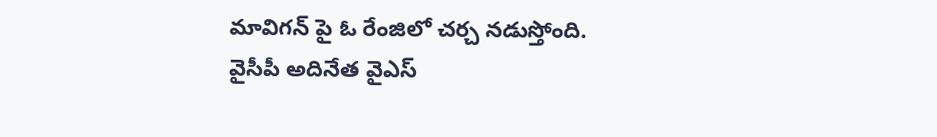మావిగన్ పై ఓ రేంజిలో చర్చ నడుస్తోంది. వైసీపీ అదినేత వైఎస్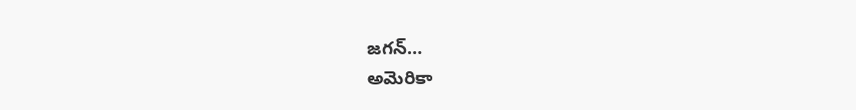జగన్…
అమెరికా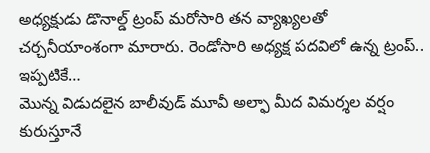అధ్యక్షుడు డొనాల్డ్ ట్రంప్ మరోసారి తన వ్యాఖ్యలతో చర్చనీయాంశంగా మారారు. రెండోసారి అధ్యక్ష పదవిలో ఉన్న ట్రంప్.. ఇప్పటికే…
మొన్న విడుదలైన బాలీవుడ్ మూవీ అల్ఫా మీద విమర్శల వర్షం కురుస్తూనే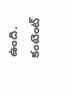ఉంది. కంటెంట్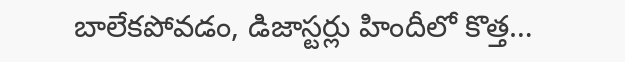బాలేకపోవడం, డిజాస్టర్లు హిందీలో కొత్త…